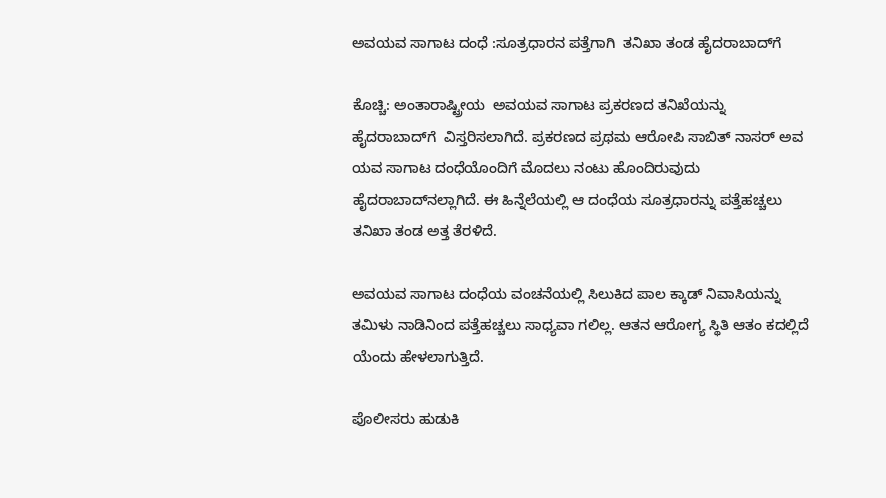ಅವಯವ ಸಾಗಾಟ ದಂಧೆ :ಸೂತ್ರಧಾರನ ಪತ್ತೆಗಾಗಿ  ತನಿಖಾ ತಂಡ ಹೈದರಾಬಾದ್‌ಗೆ

ಕೊಚ್ಚಿ: ಅಂತಾರಾಷ್ಟ್ರೀಯ  ಅವಯವ ಸಾಗಾಟ ಪ್ರಕರಣದ ತನಿಖೆಯನ್ನು ಹೈದರಾಬಾದ್‌ಗೆ  ವಿಸ್ತರಿಸಲಾಗಿದೆ. ಪ್ರಕರಣದ ಪ್ರಥಮ ಆರೋಪಿ ಸಾಬಿತ್ ನಾಸರ್ ಅವ ಯವ ಸಾಗಾಟ ದಂಧೆಯೊಂದಿಗೆ ಮೊದಲು ನಂಟು ಹೊಂದಿರುವುದು ಹೈದರಾಬಾದ್‌ನಲ್ಲಾಗಿದೆ. ಈ ಹಿನ್ನೆಲೆಯಲ್ಲಿ ಆ ದಂಧೆಯ ಸೂತ್ರಧಾರನ್ನು ಪತ್ತೆಹಚ್ಚಲು ತನಿಖಾ ತಂಡ ಅತ್ತ ತೆರಳಿದೆ.

ಅವಯವ ಸಾಗಾಟ ದಂಧೆಯ ವಂಚನೆಯಲ್ಲಿ ಸಿಲುಕಿದ ಪಾಲ ಕ್ಕಾಡ್ ನಿವಾಸಿಯನ್ನು ತಮಿಳು ನಾಡಿನಿಂದ ಪತ್ತೆಹಚ್ಚಲು ಸಾಧ್ಯವಾ ಗಲಿಲ್ಲ. ಆತನ ಆರೋಗ್ಯ ಸ್ಥಿತಿ ಆತಂ ಕದಲ್ಲಿದೆ ಯೆಂದು ಹೇಳಲಾಗುತ್ತಿದೆ.

ಪೊಲೀಸರು ಹುಡುಕಿ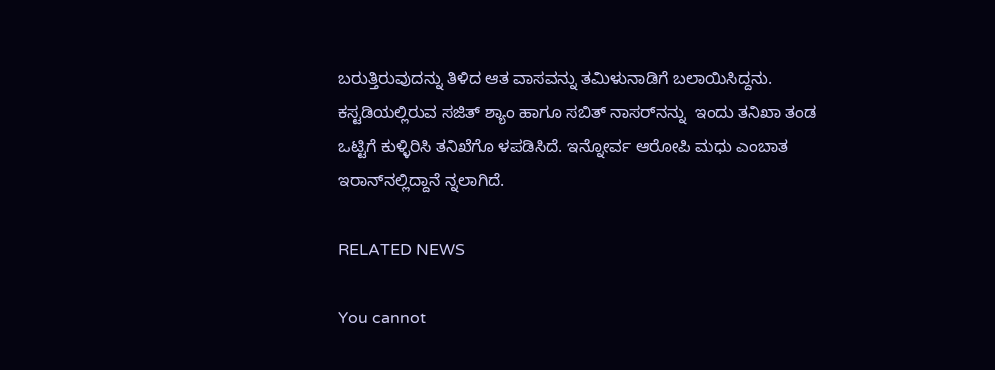ಬರುತ್ತಿರುವುದನ್ನು ತಿಳಿದ ಆತ ವಾಸವನ್ನು ತಮಿಳುನಾಡಿಗೆ ಬಲಾಯಿಸಿದ್ದನು. ಕಸ್ಟಡಿಯಲ್ಲಿರುವ ಸಜಿತ್ ಶ್ಯಾಂ ಹಾಗೂ ಸಬಿತ್ ನಾಸರ್‌ನನ್ನು  ಇಂದು ತನಿಖಾ ತಂಡ ಒಟ್ಟಿಗೆ ಕುಳ್ಳಿರಿಸಿ ತನಿಖೆಗೊ ಳಪಡಿಸಿದೆ. ಇನ್ನೋರ್ವ ಆರೋಪಿ ಮಧು ಎಂಬಾತ ಇರಾನ್‌ನಲ್ಲಿದ್ದಾನೆ ನ್ನಲಾಗಿದೆ.

RELATED NEWS

You cannot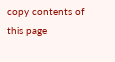copy contents of this page